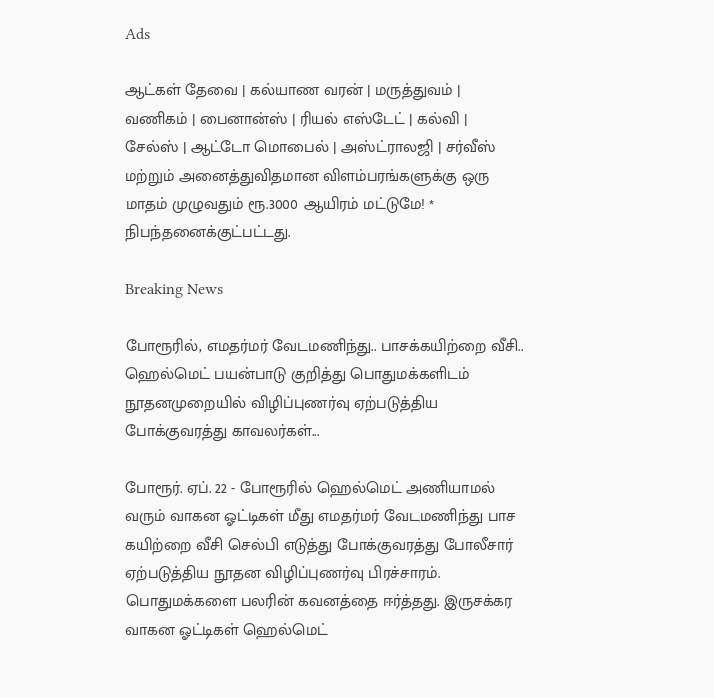Ads

ஆட்கள் தேவை | கல்யாண வரன் | மருத்துவம் | வணிகம் | பைனான்ஸ் | ரியல் எஸ்டேட் | கல்வி | சேல்ஸ் | ஆட்டோ மொபைல் | அஸ்ட்ராலஜி | சர்வீஸ் மற்றும் அனைத்துவிதமான விளம்பரங்களுக்கு ஒரு மாதம் முழுவதும் ரூ.3000 ஆயிரம் மட்டுமே! * நிபந்தனைக்குட்பட்டது.

Breaking News

போரூரில், எமதர்மர் வேடமணிந்து.. பாசக்கயிற்றை வீசி.. ஹெல்மெட் பயன்பாடு குறித்து பொதுமக்களிடம் நூதனமுறையில் விழிப்புணர்வு ஏற்படுத்திய போக்குவரத்து காவலர்கள்...

போரூர். ஏப். 22 - போரூரில் ஹெல்மெட் அணியாமல் வரும் வாகன ஓட்டிகள் மீது எமதர்மர் வேடமணிந்து பாச கயிற்றை வீசி செல்பி எடுத்து போக்குவரத்து போலீசார்  ஏற்படுத்திய நூதன விழிப்புணர்வு பிரச்சாரம். பொதுமக்களை பலரின் கவனத்தை ஈர்த்தது. இருசக்கர வாகன ஓட்டிகள் ஹெல்மெட்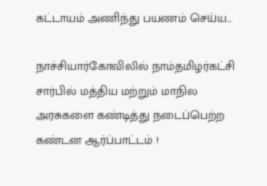கட்டாயம் அணிந்து பயணம் செய்ய...

நாச்சியார்கோவிலில் நாம்தமிழர்கட்சி சார்பில் மத்திய மற்றும் மாநில அரசுகளை கண்டித்து நடைப்பெற்ற கண்டன ஆர்ப்பாட்டம் !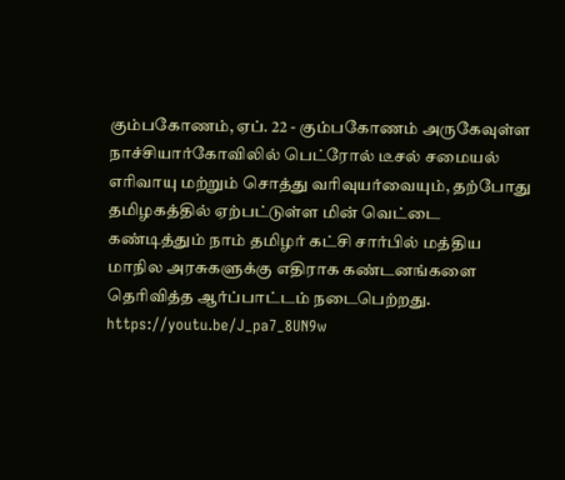கும்பகோணம், ஏப். 22 - கும்பகோணம் அருகேவுள்ள நாச்சியார்கோவிலில் பெட்ரோல் டீசல் சமையல் எரிவாயு மற்றும் சொத்து வரிவுயர்வையும், தற்போது தமிழகத்தில் ஏற்பட்டுள்ள மின் வெட்டை கண்டித்தும் நாம் தமிழர் கட்சி சார்பில் மத்திய மாநில அரசுகளுக்கு எதிராக கண்டனங்களை தெரிவித்த ஆர்ப்பாட்டம் நடைபெற்றது. https://youtu.be/J_pa7_8UN9w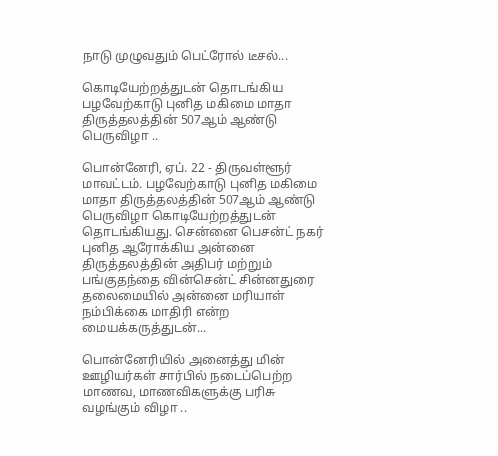நாடு முழுவதும் பெட்ரோல் டீசல்...

கொடியேற்றத்துடன் தொடங்கிய பழவேற்காடு புனித மகிமை மாதா திருத்தலத்தின் 507ஆம் ஆண்டு பெருவிழா ..

பொன்னேரி, ஏப். 22 - திருவள்ளூர் மாவட்டம். பழவேற்காடு புனித மகிமை மாதா திருத்தலத்தின் 507ஆம் ஆண்டு பெருவிழா கொடியேற்றத்துடன் தொடங்கியது. சென்னை பெசன்ட் நகர் புனித ஆரோக்கிய அன்னை திருத்தலத்தின் அதிபர் மற்றும் பங்குதந்தை வின்சென்ட் சின்னதுரை தலைமையில் அன்னை மரியாள் நம்பிக்கை மாதிரி என்ற மையக்கருத்துடன்...

பொன்னேரியில் அனைத்து மின் ஊழியர்கள் சார்பில் நடைப்பெற்ற மாணவ, மாணவிகளுக்கு பரிசு வழங்கும் விழா ..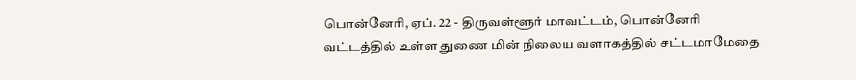பொன்னேரி, ஏப். 22 - திருவள்ளூர் மாவட்டம், பொன்னேரி வட்டத்தில் உள்ள துணை மின் நிலைய வளாகத்தில் சட்டமாமேதை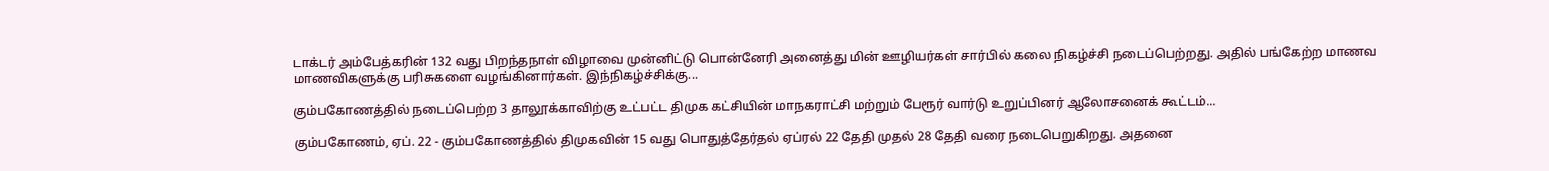டாக்டர் அம்பேத்கரின் 132 வது பிறந்தநாள் விழாவை முன்னிட்டு பொன்னேரி அனைத்து மின் ஊழியர்கள் சார்பில் கலை நிகழ்ச்சி நடைப்பெற்றது. அதில் பங்கேற்ற மாணவ மாணவிகளுக்கு பரிசுகளை வழங்கினார்கள். இந்நிகழ்ச்சிக்கு...

கும்பகோணத்தில் நடைப்பெற்ற 3 தாலூக்காவிற்கு உட்பட்ட திமுக கட்சியின் மாநகராட்சி மற்றும் பேரூர் வார்டு உறுப்பினர் ஆலோசனைக் கூட்டம்...

கும்பகோணம், ஏப். 22 - கும்பகோணத்தில் திமுகவின் 15 வது பொதுத்தேர்தல் ஏப்ரல் 22 தேதி முதல் 28 தேதி வரை நடைபெறுகிறது. அதனை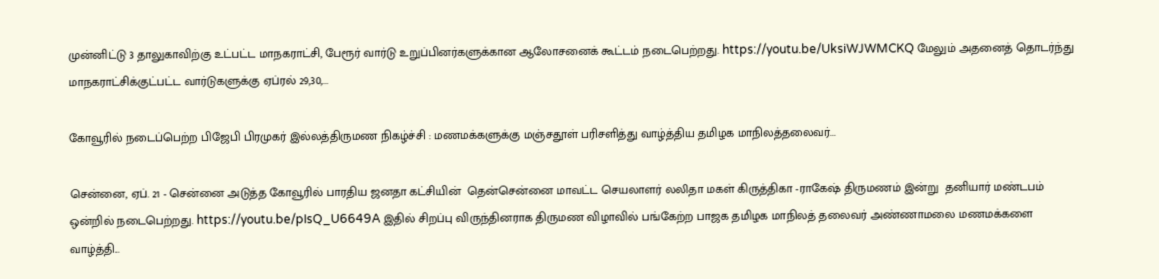முன்னிட்டு 3 தாலுகாவிற்கு உட்பட்ட மாநகராட்சி, பேரூர் வார்டு உறுப்பினர்களுக்கான ஆலோசனைக் கூட்டம் நடைபெற்றது. https://youtu.be/UksiWJWMCKQ மேலும் அதனைத் தொடர்ந்து மாநகராட்சிக்குட்பட்ட வார்டுகளுக்கு ஏப்ரல் 29,30,...

கோவூரில் நடைப்பெற்ற பிஜேபி பிரமுகர் இல்லத்திருமண நிகழ்ச்சி : மணமக்களுக்கு மஞ்சதூள் பரிசளித்து வாழ்த்திய தமிழக மாநிலத்தலைவர்...

சென்னை, ஏப். 21 - சென்னை அடுத்த கோவூரில் பாரதிய ஜனதா கட்சியின்  தென்சென்னை மாவட்ட செயலாளர் லலிதா மகள் கிருத்திகா -ராகேஷ் திருமணம் இன்று  தனியார் மண்டபம் ஒன்றில் நடைபெற்றது. https://youtu.be/pIsQ_U6649A இதில் சிறப்பு விருந்தினராக திருமண விழாவில் பங்கேற்ற பாஜக தமிழக மாநிலத் தலைவர் அண்ணாமலை மணமக்களை வாழ்த்தி...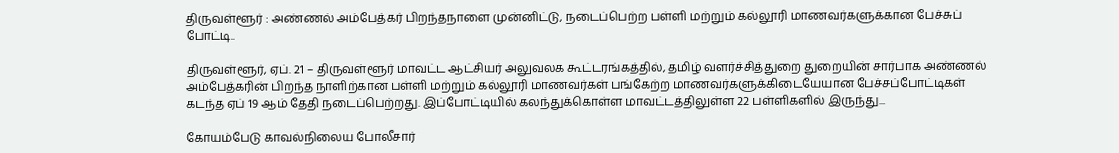திருவள்ளூர் : அண்ணல் அம்பேத்கர் பிறந்தநாளை முன்னிட்டு, நடைப்பெற்ற பள்ளி மற்றும் கல்லூரி மாணவர்களுக்கான பேச்சுப் போட்டி..

திருவள்ளூர், ஏப். 21 – திருவள்ளூர் மாவட்ட ஆட்சியர் அலுவலக கூட்டரங்கத்தில், தமிழ் வளர்ச்சித்துறை துறையின் சார்பாக அண்ணல் அம்பேத்கரின் பிறந்த நாளிற்கான பள்ளி மற்றும் கல்லூரி மாணவர்கள் பங்கேற்ற மாணவர்களுக்கிடையேயான பேச்சப்போட்டிகள் கடந்த ஏப் 19 ஆம் தேதி நடைப்பெற்றது. இப்போட்டியில் கலந்துக்கொள்ள மாவட்டத்திலுள்ள 22 பள்ளிகளில் இருந்து...

கோயம்பேடு காவல்நிலைய போலீசார்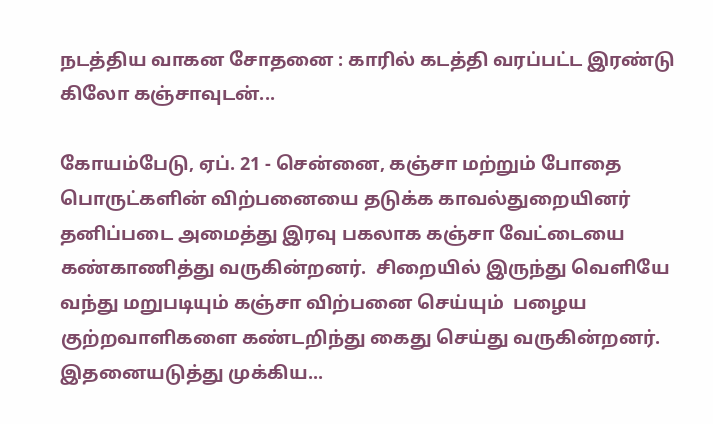நடத்திய வாகன சோதனை : காரில் கடத்தி வரப்பட்ட இரண்டு கிலோ கஞ்சாவுடன்...

கோயம்பேடு, ஏப். 21 - சென்னை, கஞ்சா மற்றும் போதை பொருட்களின் விற்பனையை தடுக்க காவல்துறையினர்  தனிப்படை அமைத்து இரவு பகலாக கஞ்சா வேட்டையை கண்காணித்து வருகின்றனர்.  சிறையில் இருந்து வெளியே வந்து மறுபடியும் கஞ்சா விற்பனை செய்யும்  பழைய குற்றவாளிகளை கண்டறிந்து கைது செய்து வருகின்றனர். இதனையடுத்து முக்கிய...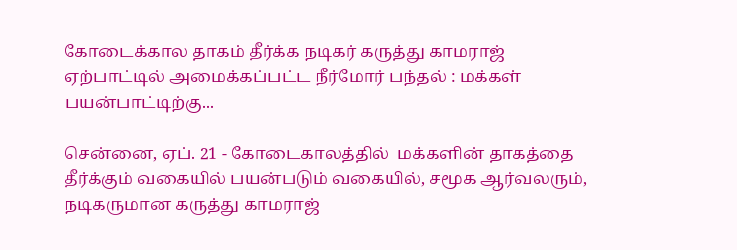கோடைக்கால தாகம் தீர்க்க நடிகர் கருத்து காமராஜ் ஏற்பாட்டில் அமைக்கப்பட்ட நீர்மோர் பந்தல் : மக்கள் பயன்பாட்டிற்கு...

சென்னை, ஏப். 21 - கோடைகாலத்தில்  மக்களின் தாகத்தை தீர்க்கும் வகையில் பயன்படும் வகையில், சமூக ஆர்வலரும், நடிகருமான கருத்து காமராஜ்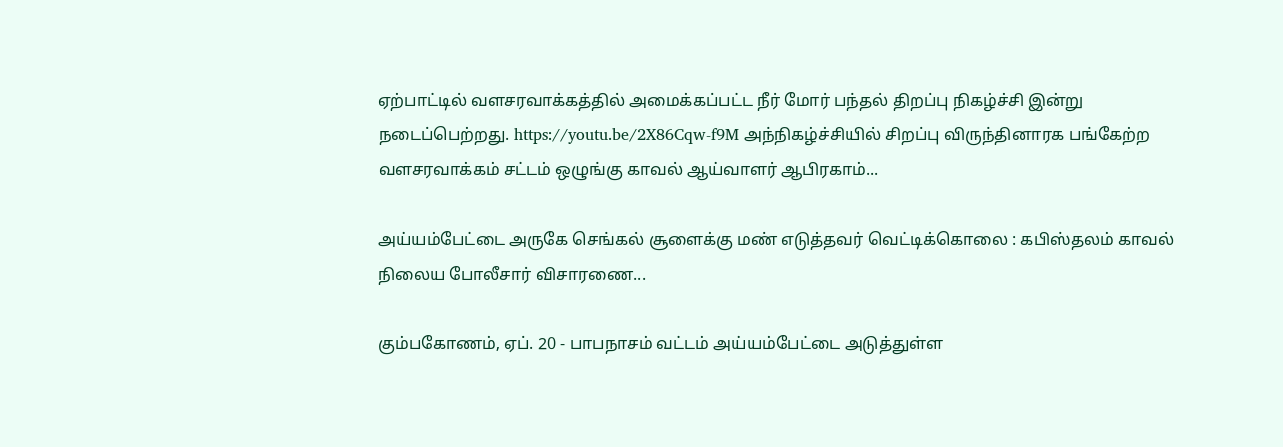ஏற்பாட்டில் வளசரவாக்கத்தில் அமைக்கப்பட்ட நீர் மோர் பந்தல் திறப்பு நிகழ்ச்சி இன்று நடைப்பெற்றது. https://youtu.be/2X86Cqw-f9M அந்நிகழ்ச்சியில் சிறப்பு விருந்தினாரக பங்கேற்ற வளசரவாக்கம் சட்டம் ஒழுங்கு காவல் ஆய்வாளர் ஆபிரகாம்...

அய்யம்பேட்டை அருகே செங்கல் சூளைக்கு மண் எடுத்தவர் வெட்டிக்கொலை : கபிஸ்தலம் காவல் நிலைய போலீசார் விசாரணை...

கும்பகோணம், ஏப். 20 - பாபநாசம் வட்டம் அய்யம்பேட்டை அடுத்துள்ள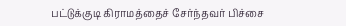பட்டுக்குடி கிராமத்தைச் சேர்ந்தவர் பிச்சை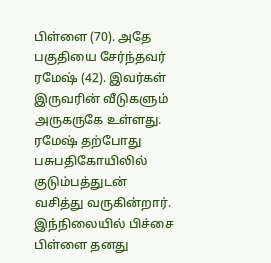பிள்ளை (70). அதே பகுதியை சேர்ந்தவர் ரமேஷ் (42). இவர்கள் இருவரின் வீடுகளும் அருகருகே உள்ளது. ரமேஷ் தற்போது பசுபதிகோயிலில் குடும்பத்துடன் வசித்து வருகின்றார். இந்நிலையில் பிச்சை பிள்ளை தனது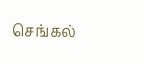செங்கல்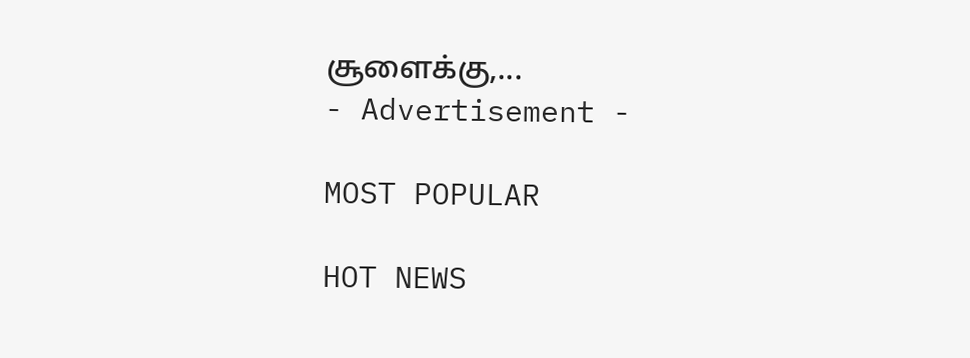சூளைக்கு,...
- Advertisement -

MOST POPULAR

HOT NEWS